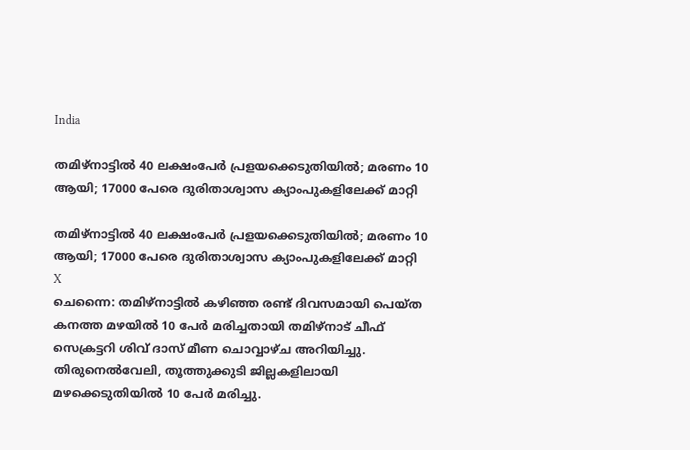India

തമിഴ്നാട്ടില്‍ 40 ലക്ഷംപേര്‍ പ്രളയക്കെടുതിയില്‍; മരണം 10 ആയി; 17000 പേരെ ദുരിതാശ്വാസ ക്യാംപുകളിലേക്ക് മാറ്റി

തമിഴ്നാട്ടില്‍ 40 ലക്ഷംപേര്‍ പ്രളയക്കെടുതിയില്‍; മരണം 10 ആയി; 17000 പേരെ ദുരിതാശ്വാസ ക്യാംപുകളിലേക്ക് മാറ്റി
X
ചെന്നൈ: തമിഴ്‌നാട്ടില്‍ കഴിഞ്ഞ രണ്ട് ദിവസമായി പെയ്ത കനത്ത മഴയില്‍ 10 പേര്‍ മരിച്ചതായി തമിഴ്‌നാട് ചീഫ് സെക്രട്ടറി ശിവ് ദാസ് മീണ ചൊവ്വാഴ്ച അറിയിച്ചു. തിരുനെല്‍വേലി, തൂത്തുക്കുടി ജില്ലകളിലായി മഴക്കെടുതിയില്‍ 10 പേര്‍ മരിച്ചു.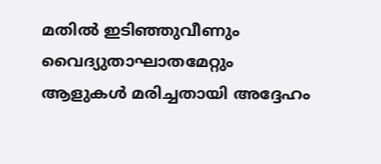മതില്‍ ഇടിഞ്ഞുവീണും വൈദ്യുതാഘാതമേറ്റും ആളുകള്‍ മരിച്ചതായി അദ്ദേഹം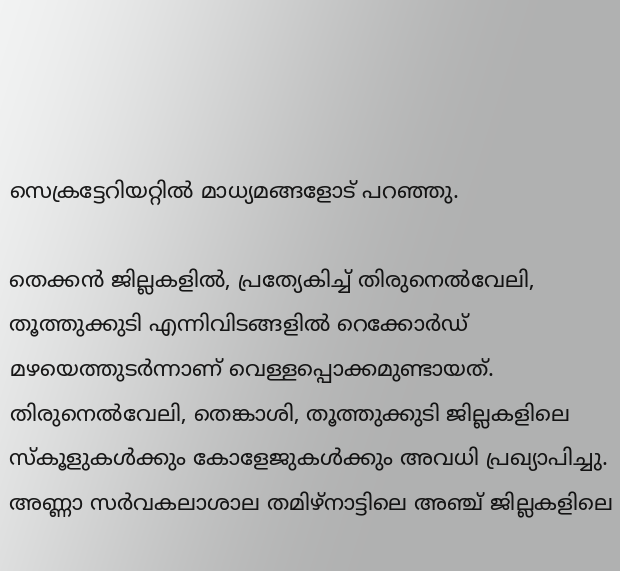സെക്രട്ടേറിയറ്റില്‍ മാധ്യമങ്ങളോട് പറഞ്ഞു.

തെക്കന്‍ ജില്ലകളില്‍, പ്രത്യേകിച്ച് തിരുനെല്‍വേലി, തൂത്തുക്കുടി എന്നിവിടങ്ങളില്‍ റെക്കോര്‍ഡ് മഴയെത്തുടര്‍ന്നാണ് വെള്ളപ്പൊക്കമുണ്ടായത്. തിരുനെല്‍വേലി, തെങ്കാശി, തൂത്തുക്കുടി ജില്ലകളിലെ സ്‌കൂളുകള്‍ക്കും കോളേജുകള്‍ക്കും അവധി പ്രഖ്യാപിച്ചു. അണ്ണാ സര്‍വകലാശാല തമിഴ്‌നാട്ടിലെ അഞ്ച് ജില്ലകളിലെ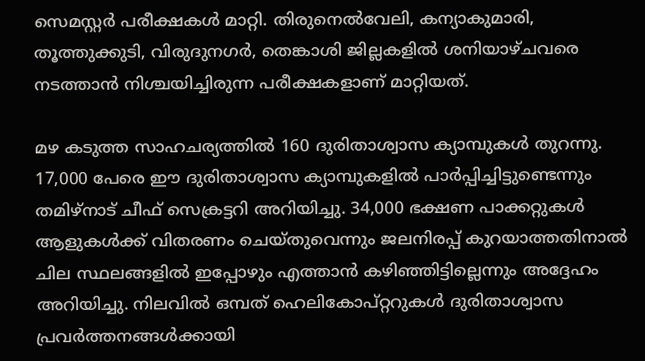സെമസ്റ്റര്‍ പരീക്ഷകള്‍ മാറ്റി. തിരുനെല്‍വേലി, കന്യാകുമാരി, തൂത്തുക്കുടി, വിരുദുനഗര്‍, തെങ്കാശി ജില്ലകളില്‍ ശനിയാഴ്ചവരെ നടത്താന്‍ നിശ്ചയിച്ചിരുന്ന പരീക്ഷകളാണ് മാറ്റിയത്.

മഴ കടുത്ത സാഹചര്യത്തില്‍ 160 ദുരിതാശ്വാസ ക്യാമ്പുകള്‍ തുറന്നു. 17,000 പേരെ ഈ ദുരിതാശ്വാസ ക്യാമ്പുകളില്‍ പാര്‍പ്പിച്ചിട്ടുണ്ടെന്നും തമിഴ്നാട് ചീഫ് സെക്രട്ടറി അറിയിച്ചു. 34,000 ഭക്ഷണ പാക്കറ്റുകള്‍ ആളുകള്‍ക്ക് വിതരണം ചെയ്തുവെന്നും ജലനിരപ്പ് കുറയാത്തതിനാല്‍ ചില സ്ഥലങ്ങളില്‍ ഇപ്പോഴും എത്താന്‍ കഴിഞ്ഞിട്ടില്ലെന്നും അദ്ദേഹം അറിയിച്ചു. നിലവില്‍ ഒമ്പത് ഹെലികോപ്റ്ററുകള്‍ ദുരിതാശ്വാസ പ്രവര്‍ത്തനങ്ങള്‍ക്കായി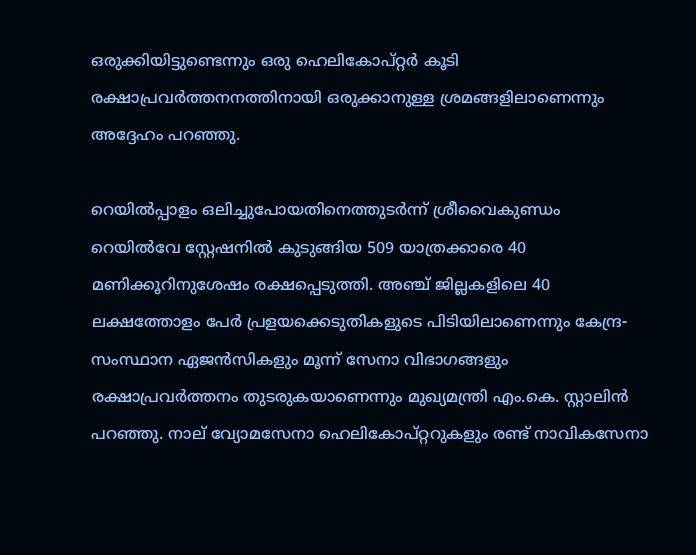ഒരുക്കിയിട്ടുണ്ടെന്നും ഒരു ഹെലികോപ്റ്റര്‍ കൂടി രക്ഷാപ്രവര്‍ത്തനനത്തിനായി ഒരുക്കാനുള്ള ശ്രമങ്ങളിലാണെന്നും അദ്ദേഹം പറഞ്ഞു.

റെയില്‍പ്പാളം ഒലിച്ചുപോയതിനെത്തുടര്‍ന്ന് ശ്രീവൈകുണ്ഡം റെയില്‍വേ സ്റ്റേഷനില്‍ കുടുങ്ങിയ 509 യാത്രക്കാരെ 40 മണിക്കൂറിനുശേഷം രക്ഷപ്പെടുത്തി. അഞ്ച് ജില്ലകളിലെ 40 ലക്ഷത്തോളം പേര്‍ പ്രളയക്കെടുതികളുടെ പിടിയിലാണെന്നും കേന്ദ്ര-സംസ്ഥാന ഏജന്‍സികളും മൂന്ന് സേനാ വിഭാഗങ്ങളും രക്ഷാപ്രവര്‍ത്തനം തുടരുകയാണെന്നും മുഖ്യമന്ത്രി എം.കെ. സ്റ്റാലിന്‍ പറഞ്ഞു. നാല് വ്യോമസേനാ ഹെലികോപ്റ്ററുകളും രണ്ട് നാവികസേനാ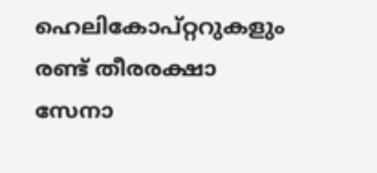ഹെലികോപ്റ്ററുകളും രണ്ട് തീരരക്ഷാ സേനാ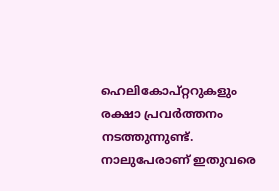ഹെലികോപ്റ്ററുകളും രക്ഷാ പ്രവര്‍ത്തനം നടത്തുന്നുണ്ട്. നാലുപേരാണ് ഇതുവരെ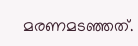മരണമടഞ്ഞത്.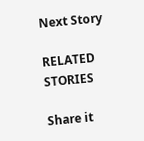Next Story

RELATED STORIES

Share it